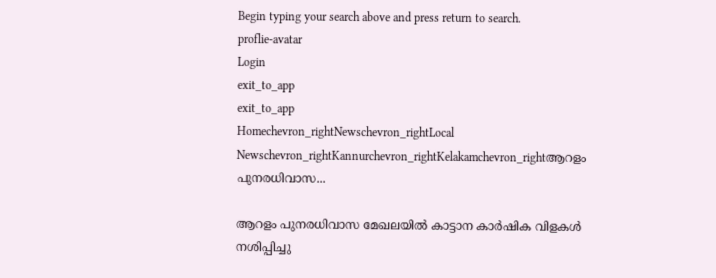Begin typing your search above and press return to search.
proflie-avatar
Login
exit_to_app
exit_to_app
Homechevron_rightNewschevron_rightLocal Newschevron_rightKannurchevron_rightKelakamchevron_rightആറളം പുനരധിവാസ...

ആറളം പുനരധിവാസ മേഖലയിൽ കാട്ടാന കാർഷിക വിളകൾ നശിപ്പിച്ചു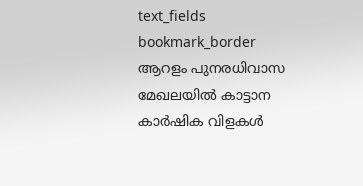text_fields
bookmark_border
ആറളം പുനരധിവാസ മേഖലയിൽ കാട്ടാന കാർഷിക വിളകൾ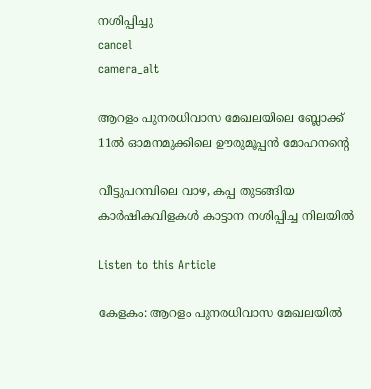നശിപ്പിച്ചു
cancel
camera_alt

ആറളം പുനരധിവാസ മേഖലയിലെ ബ്ലോക്ക് 11ൽ ഓമനമുക്കിലെ ഊരുമൂപ്പൻ മോഹനന്റെ

വീട്ടുപറമ്പിലെ വാഴ, കപ്പ തുടങ്ങിയ കാർഷികവിളകൾ കാട്ടാന നശിപ്പിച്ച നിലയിൽ

Listen to this Article

കേളകം: ആറളം പുനരധിവാസ മേഖലയിൽ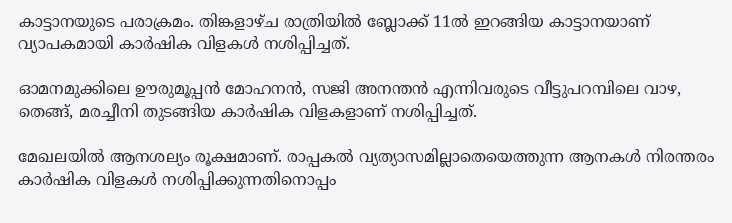കാട്ടാനയുടെ പരാക്രമം. തിങ്കളാഴ്ച രാത്രിയിൽ ബ്ലോക്ക് 11ൽ ഇറങ്ങിയ കാട്ടാനയാണ് വ്യാപകമായി കാർഷിക വിളകൾ നശിപ്പിച്ചത്.

ഓമനമുക്കിലെ ഊരുമൂപ്പൻ മോഹനൻ, സജി അനന്തൻ എന്നിവരുടെ വീട്ടുപറമ്പിലെ വാഴ, തെങ്ങ്, മരച്ചീനി തുടങ്ങിയ കാർഷിക വിളകളാണ് നശിപ്പിച്ചത്.

മേഖലയിൽ ആനശല്യം രൂക്ഷമാണ്. രാപ്പകൽ വ്യത്യാസമില്ലാതെയെത്തുന്ന ആനകൾ നിരന്തരം കാർഷിക വിളകൾ നശിപ്പിക്കുന്നതിനൊപ്പം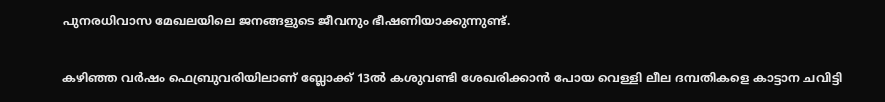പുനരധിവാസ മേഖലയിലെ ജനങ്ങളുടെ ജീവനും ഭീഷണിയാക്കുന്നുണ്ട്.

കഴിഞ്ഞ വർഷം ഫെബ്രുവരിയിലാണ് ബ്ലോക്ക് 13ൽ കശുവണ്ടി ശേഖരിക്കാൻ പോയ വെള്ളി ലീല ദമ്പതികളെ കാട്ടാന ചവിട്ടി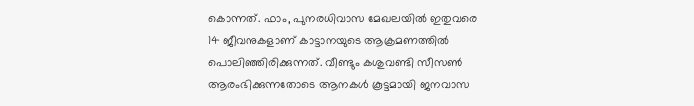കൊന്നത്. ഫാം, പുനരധിവാസ മേഖലയിൽ ഇതുവരെ 14 ജീവനുകളാണ് കാട്ടാനയുടെ ആക്രമണത്തിൽ പൊലിഞ്ഞിരിക്കുന്നത്. വീണ്ടും കശുവണ്ടി സീസൺ ആരംഭിക്കുന്നതോടെ ആനകൾ കൂട്ടമായി ജനവാസ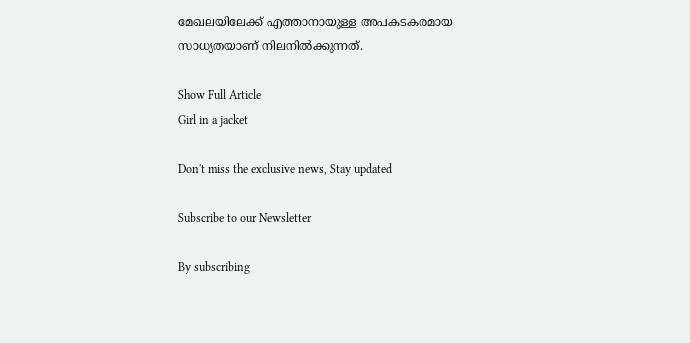മേഖലയിലേക്ക് എത്താനായുള്ള അപകടകരമായ സാധ്യതയാണ് നിലനിൽക്കുന്നത്.

Show Full Article
Girl in a jacket

Don't miss the exclusive news, Stay updated

Subscribe to our Newsletter

By subscribing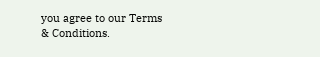you agree to our Terms & Conditions.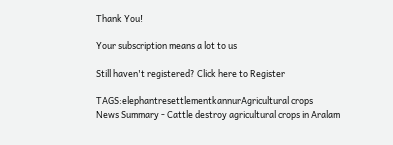Thank You!

Your subscription means a lot to us

Still haven't registered? Click here to Register

TAGS:elephantresettlementkannurAgricultural crops
News Summary - Cattle destroy agricultural crops in Aralam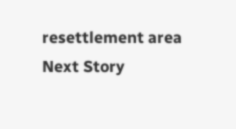resettlement area
Next Story